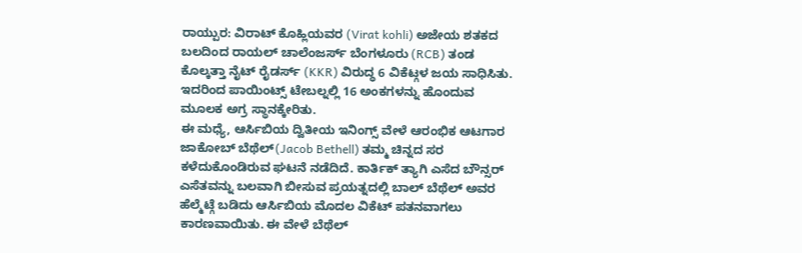ರಾಯ್ಪುರ: ವಿರಾಟ್ ಕೊಹ್ಲಿಯವರ (Virat kohli) ಅಜೇಯ ಶತಕದ ಬಲದಿಂದ ರಾಯಲ್ ಚಾಲೆಂಜರ್ಸ್ ಬೆಂಗಳೂರು (RCB) ತಂಡ ಕೊಲ್ಕತ್ತಾ ನೈಟ್ ರೈಡರ್ಸ್ (KKR) ವಿರುದ್ಧ 6 ವಿಕೆಟ್ಗಳ ಜಯ ಸಾಧಿಸಿತು. ಇದರಿಂದ ಪಾಯಿಂಟ್ಸ್ ಟೇಬಲ್ನಲ್ಲಿ 16 ಅಂಕಗಳನ್ನು ಹೊಂದುವ ಮೂಲಕ ಅಗ್ರ ಸ್ಥಾನಕ್ಕೇರಿತು.
ಈ ಮಧ್ಯೆ, ಆರ್ಸಿಬಿಯ ದ್ವಿತೀಯ ಇನಿಂಗ್ಸ್ ವೇಳೆ ಆರಂಭಿಕ ಆಟಗಾರ ಜಾಕೋಬ್ ಬೆಥೆಲ್(Jacob Bethell) ತಮ್ಮ ಚಿನ್ನದ ಸರ ಕಳೆದುಕೊಂಡಿರುವ ಘಟನೆ ನಡೆದಿದೆ. ಕಾರ್ತಿಕ್ ತ್ಯಾಗಿ ಎಸೆದ ಬೌನ್ಸರ್ ಎಸೆತವನ್ನು ಬಲವಾಗಿ ಬೀಸುವ ಪ್ರಯತ್ನದಲ್ಲಿ ಬಾಲ್ ಬೆಥೆಲ್ ಅವರ ಹೆಲ್ಮೆಟ್ಗೆ ಬಡಿದು ಆರ್ಸಿಬಿಯ ಮೊದಲ ವಿಕೆಟ್ ಪತನವಾಗಲು ಕಾರಣವಾಯಿತು. ಈ ವೇಳೆ ಬೆಥೆಲ್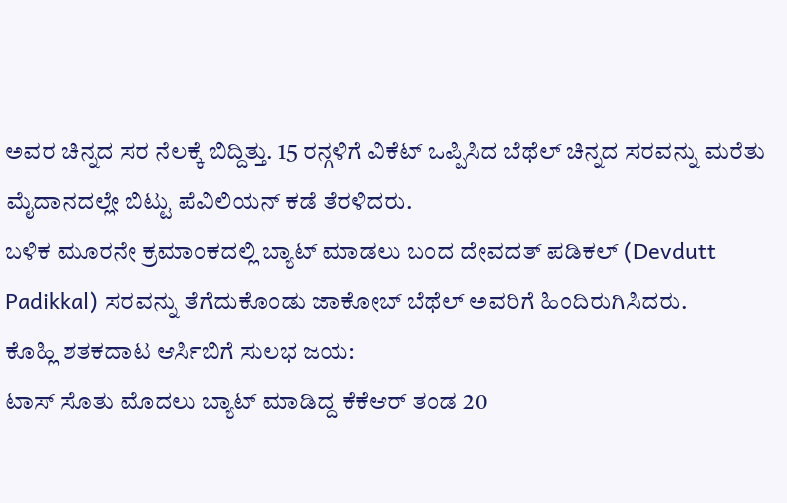ಅವರ ಚಿನ್ನದ ಸರ ನೆಲಕ್ಕೆ ಬಿದ್ದಿತ್ತು. 15 ರನ್ಗಳಿಗೆ ವಿಕೆಟ್ ಒಪ್ಪಿಸಿದ ಬೆಥೆಲ್ ಚಿನ್ನದ ಸರವನ್ನು ಮರೆತು ಮೈದಾನದಲ್ಲೇ ಬಿಟ್ಟು ಪೆವಿಲಿಯನ್ ಕಡೆ ತೆರಳಿದರು.
ಬಳಿಕ ಮೂರನೇ ಕ್ರಮಾಂಕದಲ್ಲಿ ಬ್ಯಾಟ್ ಮಾಡಲು ಬಂದ ದೇವದತ್ ಪಡಿಕಲ್ (Devdutt Padikkal) ಸರವನ್ನು ತೆಗೆದುಕೊಂಡು ಜಾಕೋಬ್ ಬೆಥೆಲ್ ಅವರಿಗೆ ಹಿಂದಿರುಗಿಸಿದರು.
ಕೊಹ್ಲಿ ಶತಕದಾಟ ಆರ್ಸಿಬಿಗೆ ಸುಲಭ ಜಯ:
ಟಾಸ್ ಸೊತು ಮೊದಲು ಬ್ಯಾಟ್ ಮಾಡಿದ್ದ ಕೆಕೆಆರ್ ತಂಡ 20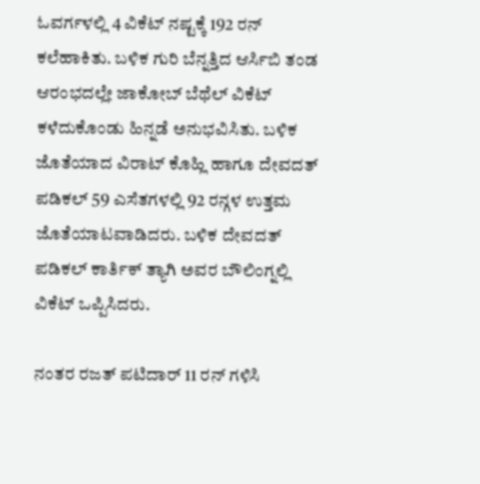ಓವರ್ಗಳಲ್ಲಿ 4 ವಿಕೆಟ್ ನಷ್ಟಕ್ಕೆ 192 ರನ್ ಕಲೆಹಾಕಿತು. ಬಳಿಕ ಗುರಿ ಬೆನ್ನತ್ತಿದ ಆರ್ಸಿಬಿ ತಂಡ ಆರಂಭದಲ್ಲೇ ಜಾಕೋಬ್ ಬೆಥೆಲ್ ವಿಕೆಟ್ ಕಳೆದುಕೊಂಡು ಹಿನ್ನಡೆ ಅನುಭವಿಸಿತು. ಬಳಿಕ ಜೊತೆಯಾದ ವಿರಾಟ್ ಕೊಹ್ಲಿ ಹಾಗೂ ದೇವದತ್ ಪಡಿಕಲ್ 59 ಎಸೆತಗಳಲ್ಲಿ 92 ರನ್ಗಳ ಉತ್ತಮ ಜೊತೆಯಾಟವಾಡಿದರು. ಬಳಿಕ ದೇವದತ್ ಪಡಿಕಲ್ ಕಾರ್ತಿಕ್ ತ್ಯಾಗಿ ಅವರ ಬೌಲಿಂಗ್ನಲ್ಲಿ ವಿಕೆಟ್ ಒಪ್ಪಿಸಿದರು.

ನಂತರ ರಜತ್ ಪಟಿದಾರ್ 11 ರನ್ ಗಳಿಸಿ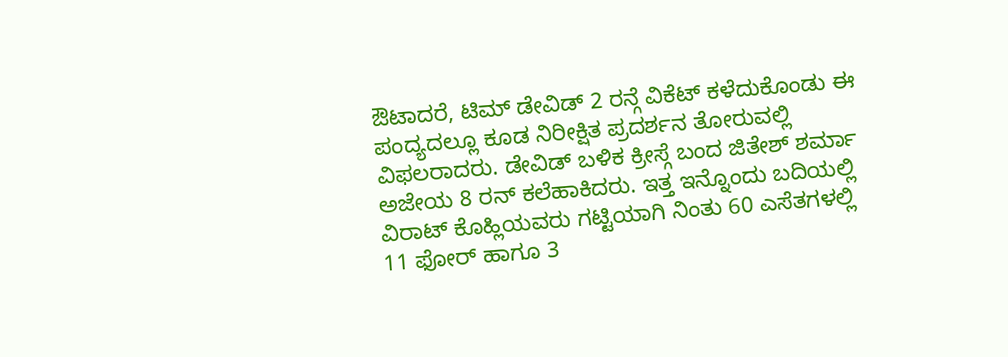ಔಟಾದರೆ, ಟಿಮ್ ಡೇವಿಡ್ 2 ರನ್ಗೆ ವಿಕೆಟ್ ಕಳೆದುಕೊಂಡು ಈ ಪಂದ್ಯದಲ್ಲೂ ಕೂಡ ನಿರೀಕ್ಷಿತ ಪ್ರದರ್ಶನ ತೋರುವಲ್ಲಿ ವಿಫಲರಾದರು. ಡೇವಿಡ್ ಬಳಿಕ ಕ್ರೀಸ್ಗೆ ಬಂದ ಜಿತೇಶ್ ಶರ್ಮಾ ಅಜೇಯ 8 ರನ್ ಕಲೆಹಾಕಿದರು. ಇತ್ತ ಇನ್ನೊಂದು ಬದಿಯಲ್ಲಿ ವಿರಾಟ್ ಕೊಹ್ಲಿಯವರು ಗಟ್ಟಿಯಾಗಿ ನಿಂತು 60 ಎಸೆತಗಳಲ್ಲಿ 11 ಫೋರ್ ಹಾಗೂ 3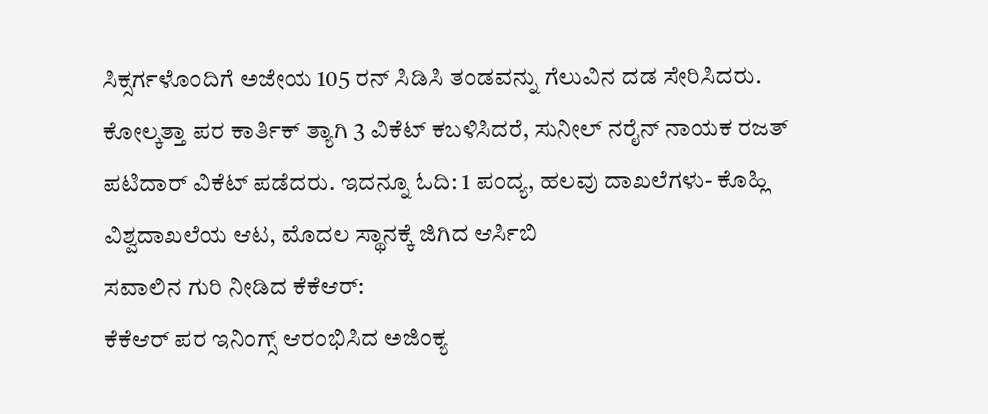ಸಿಕ್ಸರ್ಗಳೊಂದಿಗೆ ಅಜೇಯ 105 ರನ್ ಸಿಡಿಸಿ ತಂಡವನ್ನು ಗೆಲುವಿನ ದಡ ಸೇರಿಸಿದರು. ಕೋಲ್ಕತ್ತಾ ಪರ ಕಾರ್ತಿಕ್ ತ್ಯಾಗಿ 3 ವಿಕೆಟ್ ಕಬಳಿಸಿದರೆ, ಸುನೀಲ್ ನರೈನ್ ನಾಯಕ ರಜತ್ ಪಟಿದಾರ್ ವಿಕೆಟ್ ಪಡೆದರು. ಇದನ್ನೂ ಓದಿ: 1 ಪಂದ್ಯ, ಹಲವು ದಾಖಲೆಗಳು- ಕೊಹ್ಲಿ ವಿಶ್ವದಾಖಲೆಯ ಆಟ, ಮೊದಲ ಸ್ಥಾನಕ್ಕೆ ಜಿಗಿದ ಆರ್ಸಿಬಿ
ಸವಾಲಿನ ಗುರಿ ನೀಡಿದ ಕೆಕೆಆರ್:
ಕೆಕೆಆರ್ ಪರ ಇನಿಂಗ್ಸ್ ಆರಂಭಿಸಿದ ಅಜಿಂಕ್ಯ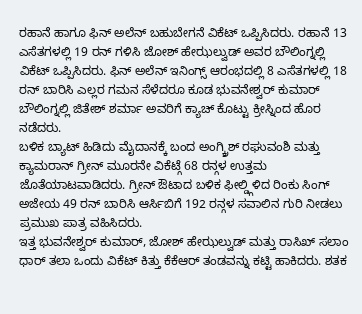ರಹಾನೆ ಹಾಗೂ ಫಿನ್ ಅಲೆನ್ ಬಹುಬೇಗನೆ ವಿಕೆಟ್ ಒಪ್ಪಿಸಿದರು. ರಹಾನೆ 13 ಎಸೆತಗಳಲ್ಲಿ 19 ರನ್ ಗಳಿಸಿ ಜೋಶ್ ಹೇಝಲ್ವುಡ್ ಅವರ ಬೌಲಿಂಗ್ನಲ್ಲಿ ವಿಕೆಟ್ ಒಪ್ಪಿಸಿದರು. ಫಿನ್ ಅಲೆನ್ ಇನಿಂಗ್ಸ್ ಆರಂಭದಲ್ಲಿ 8 ಎಸೆತಗಳಲ್ಲಿ 18 ರನ್ ಬಾರಿಸಿ ಎಲ್ಲರ ಗಮನ ಸೆಳೆದರೂ ಕೂಡ ಭುವನೇಶ್ವರ್ ಕುಮಾರ್ ಬೌಲಿಂಗ್ನಲ್ಲಿ ಜಿತೇಶ್ ಶರ್ಮಾ ಅವರಿಗೆ ಕ್ಯಾಚ್ ಕೊಟ್ಟು ಕ್ರೀಸ್ನಿಂದ ಹೊರ ನಡೆದರು.
ಬಳಿಕ ಬ್ಯಾಟ್ ಹಿಡಿದು ಮೈದಾನಕ್ಕೆ ಬಂದ ಅಂಗ್ಕ್ರಿಶ್ ರಘುವಂಶಿ ಮತ್ತು ಕ್ಯಾಮರಾನ್ ಗ್ರೀನ್ ಮೂರನೇ ವಿಕೆಟ್ಗೆ 68 ರನ್ಗಳ ಉತ್ತಮ ಜೊತೆಯಾಟವಾಡಿದರು. ಗ್ರೀನ್ ಔಟಾದ ಬಳಿಕ ಫೀಲ್ಡ್ಗಿಳಿದ ರಿಂಕು ಸಿಂಗ್ ಅಜೇಯ 49 ರನ್ ಬಾರಿಸಿ ಆರ್ಸಿಬಿಗೆ 192 ರನ್ಗಳ ಸವಾಲಿನ ಗುರಿ ನೀಡಲು ಪ್ರಮುಖ ಪಾತ್ರ ವಹಿಸಿದರು.
ಇತ್ತ ಭುವನೇಶ್ವರ್ ಕುಮಾರ್, ಜೋಶ್ ಹೇಝಲ್ವುಡ್ ಮತ್ತು ರಾಸಿಖ್ ಸಲಾಂ ಧಾರ್ ತಲಾ ಒಂದು ವಿಕೆಟ್ ಕಿತ್ತು ಕೆಕೆಆರ್ ತಂಡವನ್ನು ಕಟ್ಟಿ ಹಾಕಿದರು. ಶತಕ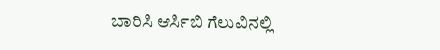ಬಾರಿಸಿ ಆರ್ಸಿಬಿ ಗೆಲುವಿನಲ್ಲಿ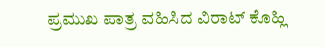ಪ್ರಮುಖ ಪಾತ್ರ ವಹಿಸಿದ ವಿರಾಟ್ ಕೊಹ್ಲಿ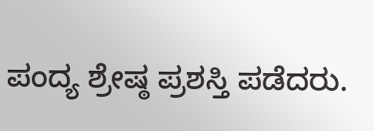ಪಂದ್ಯ ಶ್ರೇಷ್ಠ ಪ್ರಶಸ್ತಿ ಪಡೆದರು.